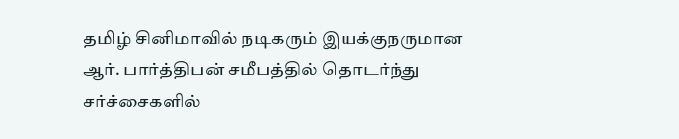தமிழ் சினிமாவில் நடிகரும் இயக்குநருமான ஆர். பார்த்திபன் சமீபத்தில் தொடர்ந்து சர்ச்சைகளில்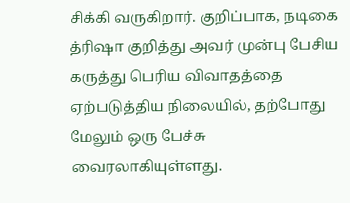சிக்கி வருகிறார். குறிப்பாக, நடிகை த்ரிஷா குறித்து அவர் முன்பு பேசிய கருத்து பெரிய விவாதத்தை ஏற்படுத்திய நிலையில், தற்போது மேலும் ஒரு பேச்சு வைரலாகியுள்ளது.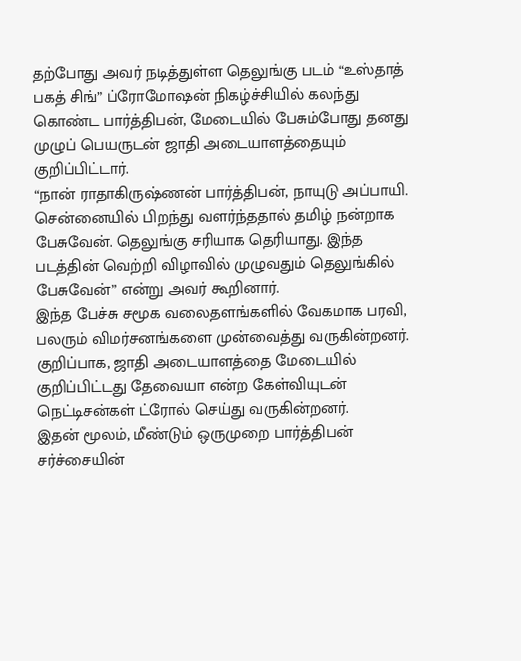தற்போது அவர் நடித்துள்ள தெலுங்கு படம் “உஸ்தாத் பகத் சிங்” ப்ரோமோஷன் நிகழ்ச்சியில் கலந்து கொண்ட பார்த்திபன், மேடையில் பேசும்போது தனது முழுப் பெயருடன் ஜாதி அடையாளத்தையும் குறிப்பிட்டார்.
“நான் ராதாகிருஷ்ணன் பார்த்திபன், நாயுடு அப்பாயி. சென்னையில் பிறந்து வளர்ந்ததால் தமிழ் நன்றாக பேசுவேன். தெலுங்கு சரியாக தெரியாது. இந்த படத்தின் வெற்றி விழாவில் முழுவதும் தெலுங்கில் பேசுவேன்” என்று அவர் கூறினார்.
இந்த பேச்சு சமூக வலைதளங்களில் வேகமாக பரவி, பலரும் விமர்சனங்களை முன்வைத்து வருகின்றனர். குறிப்பாக, ஜாதி அடையாளத்தை மேடையில் குறிப்பிட்டது தேவையா என்ற கேள்வியுடன் நெட்டிசன்கள் ட்ரோல் செய்து வருகின்றனர்.
இதன் மூலம், மீண்டும் ஒருமுறை பார்த்திபன் சர்ச்சையின்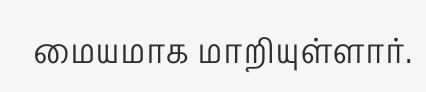மையமாக மாறியுள்ளார்.